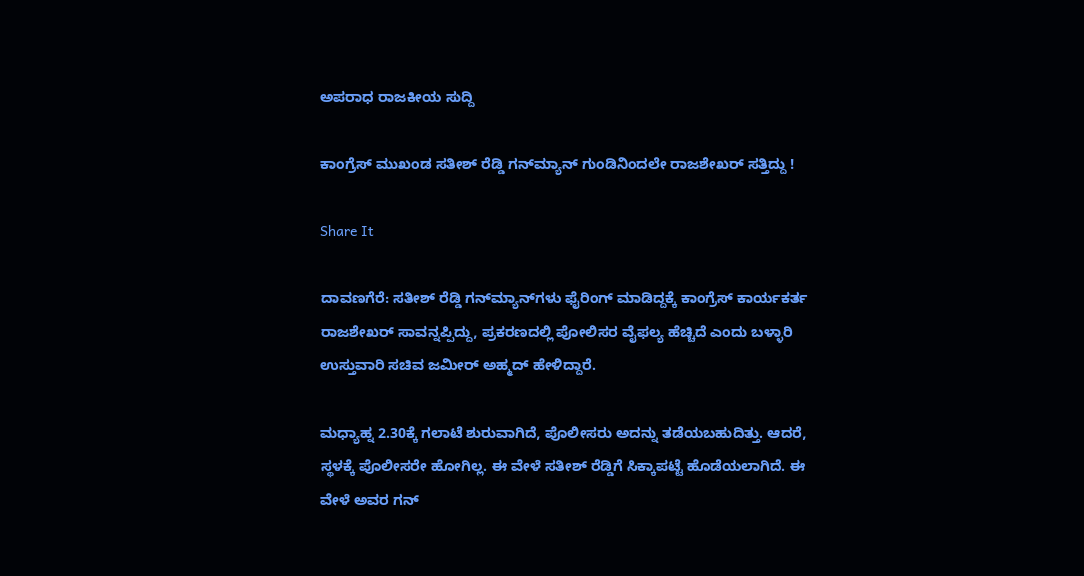ಅಪರಾಧ ರಾಜಕೀಯ ಸುದ್ದಿ

ಕಾಂಗ್ರೆಸ್ ಮುಖಂಡ ಸತೀಶ್ ರೆಡ್ಡಿ ಗನ್‌ಮ್ಯಾನ್ ಗುಂಡಿನಿಂದಲೇ ರಾಜಶೇಖರ್ ಸತ್ತಿದ್ದು !

Share It

ದಾವಣಗೆರೆ: ಸತೀಶ್ ರೆಡ್ಡಿ ಗನ್‌ಮ್ಯಾನ್‌ಗಳು ಫೈರಿಂಗ್ ಮಾಡಿದ್ದಕ್ಕೆ ಕಾಂಗ್ರೆಸ್ ಕಾರ್ಯಕರ್ತ ರಾಜಶೇಖರ್ ಸಾವನ್ನಪ್ಪಿದ್ದು, ಪ್ರಕರಣದಲ್ಲಿ ಪೋಲಿಸರ ವೈಫಲ್ಯ ಹೆಚ್ಚಿದೆ ಎಂದು ಬಳ್ಳಾರಿ ಉಸ್ತುವಾರಿ ಸಚಿವ ಜಮೀರ್ ಅಹ್ಮದ್ ಹೇಳಿದ್ದಾರೆ.

ಮಧ್ಯಾಹ್ನ 2.30ಕ್ಕೆ ಗಲಾಟೆ ಶುರುವಾಗಿದೆ, ಪೊಲೀಸರು ಅದನ್ನು ತಡೆಯಬಹುದಿತ್ತು. ಆದರೆ, ಸ್ಥಳಕ್ಕೆ ಪೊಲೀಸರೇ ಹೋಗಿಲ್ಲ. ಈ ವೇಳೆ ಸತೀಶ್ ರೆಡ್ಡಿಗೆ ಸಿಕ್ಕಾಪಟ್ಟೆ ಹೊಡೆಯಲಾಗಿದೆ. ಈ ವೇಳೆ ಅವರ ಗನ್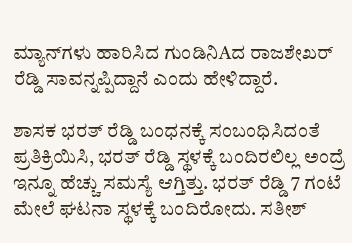ಮ್ಯಾನ್‌ಗಳು ಹಾರಿಸಿದ ಗುಂಡಿನಿAದ ರಾಜಶೇಖರ್ ರೆಡ್ಡಿ ಸಾವನ್ನಪ್ಪಿದ್ದಾನೆ ಎಂದು ಹೇಳಿದ್ದಾರೆ.

ಶಾಸಕ ಭರತ್ ರೆಡ್ಡಿ ಬಂಧನಕ್ಕೆ ಸಂಬಂಧಿಸಿದಂತೆ ಪ್ರತಿಕ್ರಿಯಿಸಿ, ಭರತ್ ರೆಡ್ಡಿ ಸ್ಥಳಕ್ಕೆ ಬಂದಿರಲಿಲ್ಲ ಅಂದ್ರೆ ಇನ್ನೂ ಹೆಚ್ಚು ಸಮಸ್ಯೆ ಆಗ್ತಿತ್ತು. ಭರತ್ ರೆಡ್ಡಿ 7 ಗಂಟೆ ಮೇಲೆ ಘಟನಾ ಸ್ಥಳಕ್ಕೆ ಬಂದಿರೋದು. ಸತೀಶ್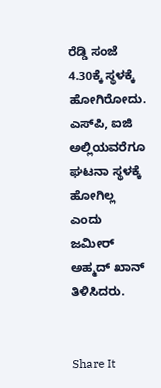ರೆಡ್ಡಿ ಸಂಜೆ 4.30ಕ್ಕೆ ಸ್ಥಳಕ್ಕೆ ಹೋಗಿರೋದು. ಎಸ್‌ಪಿ, ಐಜಿ ಅಲ್ಲಿಯವರೆಗೂ ಘಟನಾ ಸ್ಥಳಕ್ಕೆ ಹೋಗಿಲ್ಲ ಎಂದು ಜಮೀರ್ ಅಹ್ಮದ್ ಖಾನ್ ತಿಳಿಸಿದರು.


Share It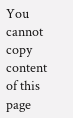You cannot copy content of this page